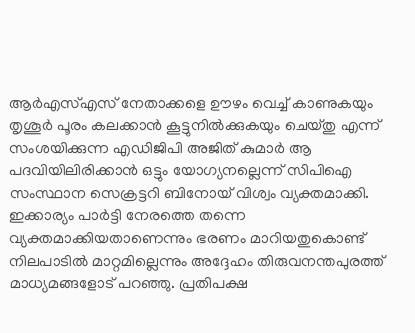ആർഎസ്എസ് നേതാക്കളെ ഊഴം വെച്ച് കാണുകയും തൃശൂർ പൂരം കലക്കാൻ കൂട്ടുനിൽക്കുകയും ചെയ്തു എന്ന് സംശയിക്കുന്ന എഡിജിപി അജിത് കുമാർ ആ പദവിയിലിരിക്കാൻ ഒട്ടും യോഗ്യനല്ലെന്ന് സിപിഐ സംസ്ഥാന സെക്രട്ടറി ബിനോയ് വിശ്വം വ്യക്തമാക്കി. ഇക്കാര്യം പാർട്ടി നേരത്തെ തന്നെ വ്യക്തമാക്കിയതാണെന്നും ഭരണം മാറിയതുകൊണ്ട് നിലപാടിൽ മാറ്റമില്ലെന്നും അദ്ദേഹം തിരുവനന്തപുരത്ത് മാധ്യമങ്ങളോട് പറഞ്ഞു. പ്രതിപക്ഷ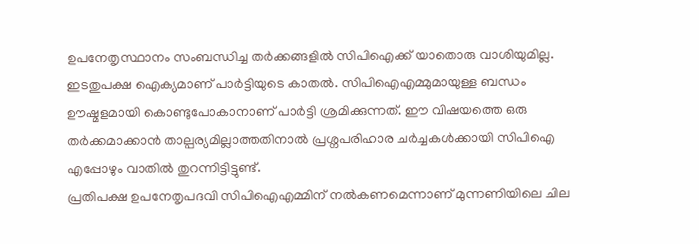ഉപനേതൃസ്ഥാനം സംബന്ധിച്ച തർക്കങ്ങളിൽ സിപിഐക്ക് യാതൊരു വാശിയുമില്ല. ഇടതുപക്ഷ ഐക്യമാണ് പാർട്ടിയുടെ കാതൽ. സിപിഐഎമ്മുമായുള്ള ബന്ധം ഊഷ്മളമായി കൊണ്ടുപോകാനാണ് പാർട്ടി ശ്രമിക്കുന്നത്. ഈ വിഷയത്തെ ഒരു തർക്കമാക്കാൻ താല്പര്യമില്ലാത്തതിനാൽ പ്രശ്നപരിഹാര ചർച്ചകൾക്കായി സിപിഐ എപ്പോഴും വാതിൽ തുറന്നിട്ടിട്ടുണ്ട്.
പ്രതിപക്ഷ ഉപനേതൃപദവി സിപിഐഎമ്മിന് നൽകണമെന്നാണ് മുന്നണിയിലെ ചില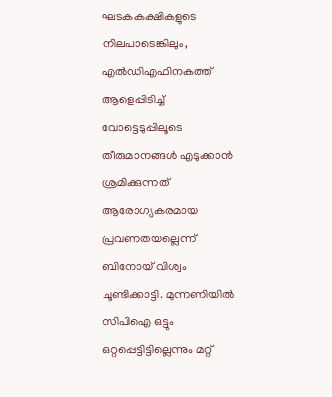ഘടകകക്ഷികളുടെ നിലപാടെങ്കിലും, എൽഡിഎഫിനകത്ത് ആളെപ്പിടിച്ച് വോട്ടെടുപ്പിലൂടെ തീരുമാനങ്ങൾ എടുക്കാൻ ശ്രമിക്കുന്നത് ആരോഗ്യകരമായ പ്രവണതയല്ലെന്ന് ബിനോയ് വിശ്വം ചൂണ്ടിക്കാട്ടി. മുന്നണിയിൽ സിപിഐ ഒട്ടും ഒറ്റപ്പെട്ടിട്ടില്ലെന്നും മറ്റ്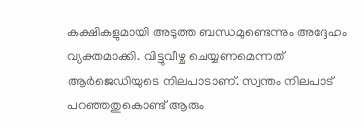കക്ഷികളുമായി അടുത്ത ബന്ധമുണ്ടെന്നും അദ്ദേഹം വ്യക്തമാക്കി. വിട്ടുവീഴ്ച ചെയ്യണമെന്നത് ആർജെഡിയുടെ നിലപാടാണ്. സ്വന്തം നിലപാട് പറഞ്ഞതുകൊണ്ട് ആരും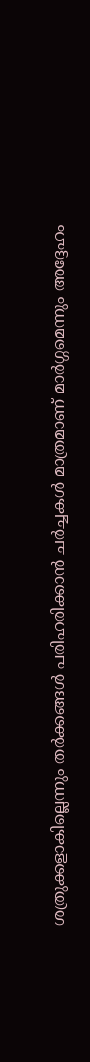ശത്രുക്കളാകില്ലെന്നും തർക്കങ്ങൾ പരിഹരിക്കാൻ ചർച്ചകൾ മാത്രമാണ് മാർഗ്ഗമെന്നും അദ്ദേഹം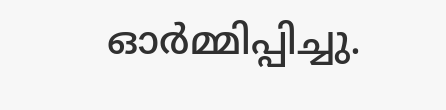ഓർമ്മിപ്പിച്ചു.